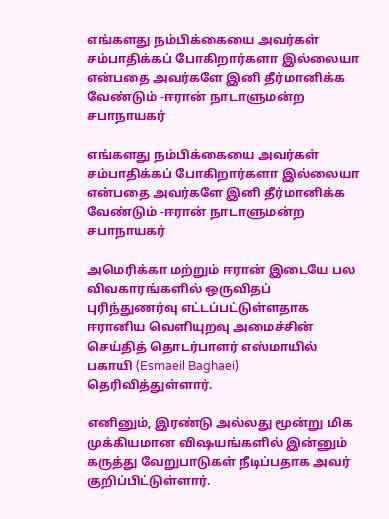எங்களது நம்பிக்கையை அவர்கள் சம்பாதிக்கப் போகிறார்களா இல்லையா என்பதை அவர்களே இனி தீர்மானிக்க வேண்டும் -ஈரான் நாடாளுமன்ற சபாநாயகர்

எங்களது நம்பிக்கையை அவர்கள் சம்பாதிக்கப் போகிறார்களா இல்லையா என்பதை அவர்களே இனி தீர்மானிக்க வேண்டும் -ஈரான் நாடாளுமன்ற சபாநாயகர்

அமெரிக்கா மற்றும் ஈரான் இடையே பல விவகாரங்களில் ஒருவிதப் புரிந்துணர்வு எட்டப்பட்டுள்ளதாக ஈரானிய வெளியுறவு அமைச்சின் செய்தித் தொடர்பாளர் எஸ்மாயில் பகாயி (Esmaeil Baghaei) தெரிவித்துள்ளார்.

எனினும், இரண்டு அல்லது மூன்று மிக முக்கியமான விஷயங்களில் இன்னும் கருத்து வேறுபாடுகள் நீடிப்பதாக அவர் குறிப்பிட்டுள்ளார்.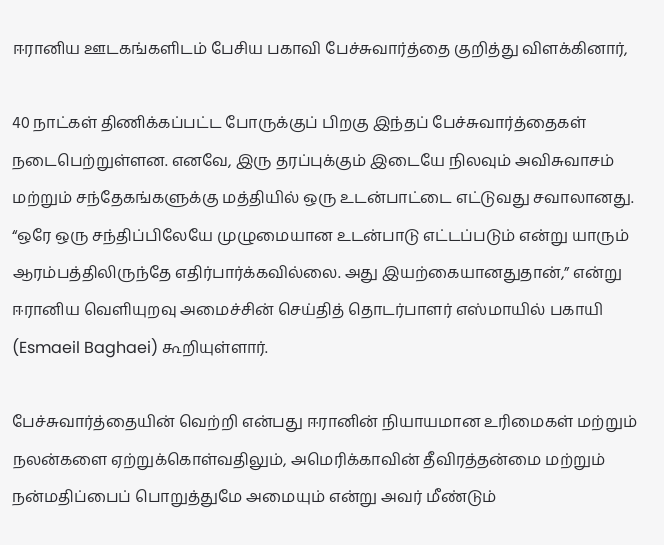ஈரானிய ஊடகங்களிடம் பேசிய பகாவி பேச்சுவார்த்தை குறித்து விளக்கினார்,

40 நாட்கள் திணிக்கப்பட்ட போருக்குப் பிறகு இந்தப் பேச்சுவார்த்தைகள் நடைபெற்றுள்ளன. எனவே, இரு தரப்புக்கும் இடையே நிலவும் அவிசுவாசம் மற்றும் சந்தேகங்களுக்கு மத்தியில் ஒரு உடன்பாட்டை எட்டுவது சவாலானது.
“ஒரே ஒரு சந்திப்பிலேயே முழுமையான உடன்பாடு எட்டப்படும் என்று யாரும் ஆரம்பத்திலிருந்தே எதிர்பார்க்கவில்லை. அது இயற்கையானதுதான்,” என்று ஈரானிய வெளியுறவு அமைச்சின் செய்தித் தொடர்பாளர் எஸ்மாயில் பகாயி (Esmaeil Baghaei) கூறியுள்ளார்.

பேச்சுவார்த்தையின் வெற்றி என்பது ஈரானின் நியாயமான உரிமைகள் மற்றும் நலன்களை ஏற்றுக்கொள்வதிலும், அமெரிக்காவின் தீவிரத்தன்மை மற்றும் நன்மதிப்பைப் பொறுத்துமே அமையும் என்று அவர் மீண்டும்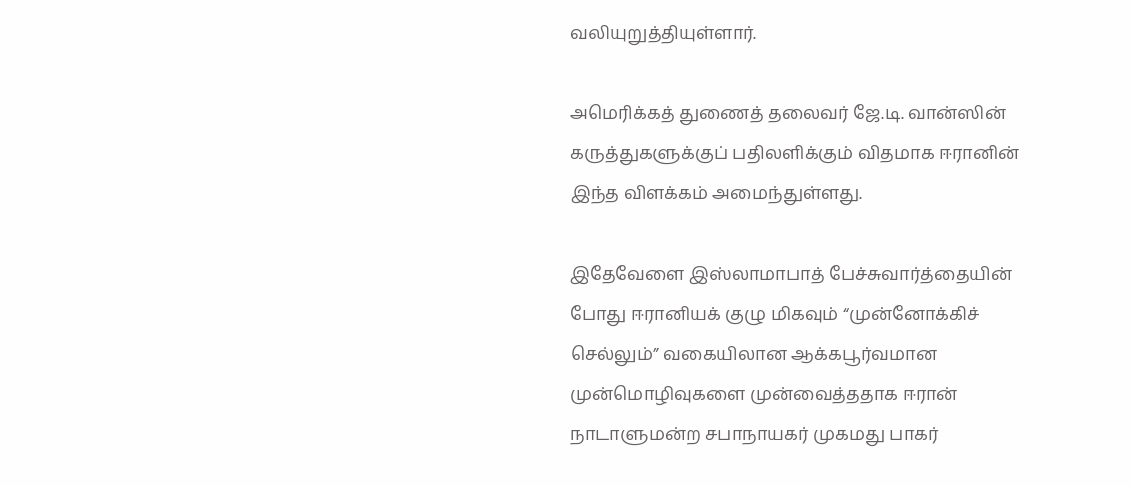வலியுறுத்தியுள்ளார்.

அமெரிக்கத் துணைத் தலைவர் ஜே.டி. வான்ஸின் கருத்துகளுக்குப் பதிலளிக்கும் விதமாக ஈரானின் இந்த விளக்கம் அமைந்துள்ளது.

இதேவேளை இஸ்லாமாபாத் பேச்சுவார்த்தையின் போது ஈரானியக் குழு மிகவும் “முன்னோக்கிச் செல்லும்” வகையிலான ஆக்கபூர்வமான முன்மொழிவுகளை முன்வைத்ததாக ஈரான் நாடாளுமன்ற சபாநாயகர் முகமது பாகர்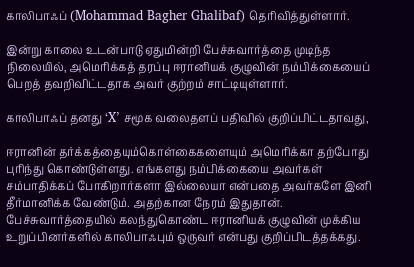காலிபாஃப் (Mohammad Bagher Ghalibaf) தெரிவித்துள்ளார்.

இன்று காலை உடன்பாடு ஏதுமின்றி பேச்சுவார்த்தை முடிந்த நிலையில், அமெரிக்கத் தரப்பு ஈரானியக் குழுவின் நம்பிக்கையைப் பெறத் தவறிவிட்டதாக அவர் குற்றம் சாட்டியுள்ளார்.

காலிபாஃப் தனது ‘X’ சமூக வலைதளப் பதிவில் குறிப்பிட்டதாவது,

ஈரானின் தர்க்கத்தையும்கொள்கைகளையும் அமெரிக்கா தற்போது புரிந்து கொண்டுள்ளது. எங்களது நம்பிக்கையை அவர்கள் சம்பாதிக்கப் போகிறார்களா இல்லையா என்பதை அவர்களே இனி தீர்மானிக்க வேண்டும். அதற்கான நேரம் இதுதான்.
பேச்சுவார்த்தையில் கலந்துகொண்ட ஈரானியக் குழுவின் முக்கிய உறுப்பினர்களில் காலிபாஃபும் ஒருவர் என்பது குறிப்பிடத்தக்கது.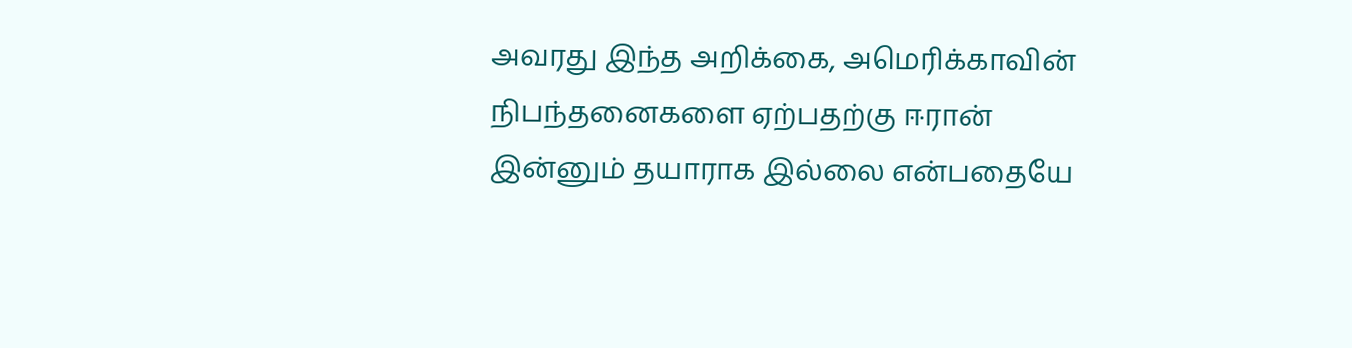அவரது இந்த அறிக்கை, அமெரிக்காவின் நிபந்தனைகளை ஏற்பதற்கு ஈரான் இன்னும் தயாராக இல்லை என்பதையே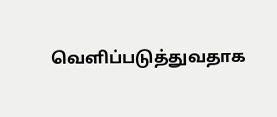வெளிப்படுத்துவதாக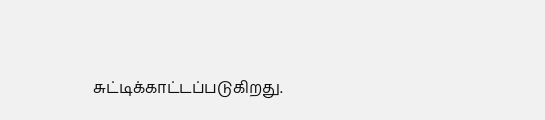சுட்டிக்காட்டப்படுகிறது.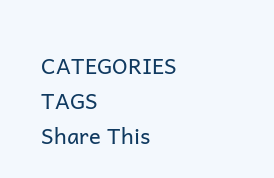CATEGORIES
TAGS
Share This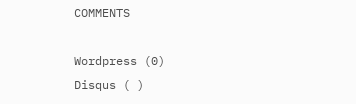COMMENTS

Wordpress (0)
Disqus ( )